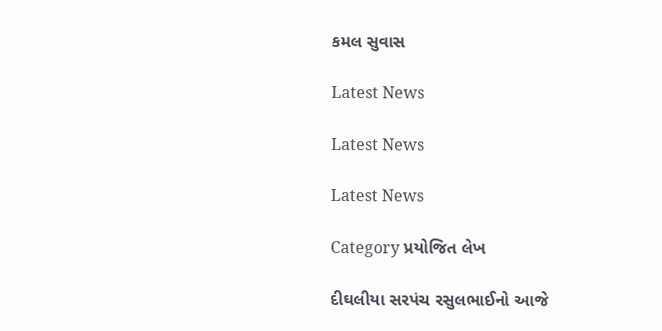કમલ સુવાસ

Latest News

Latest News

Latest News

Category પ્રયોજિત લેખ

દીઘલીયા સરપંચ રસુલભાઈનો આજે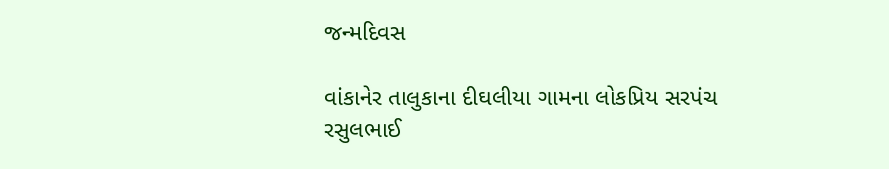જન્મદિવસ

વાંકાનેર તાલુકાના દીઘલીયા ગામના લોકપ્રિય સરપંચ રસુલભાઈ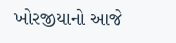ખોરજીયાનો આજે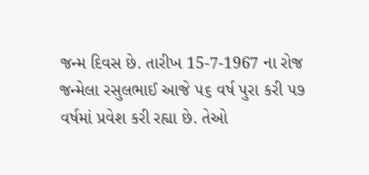જન્મ દિવસ છે. તારીખ 15-7-1967 ના રોજ જન્મેલા રસુલભાઈ આજે ૫૬ વર્ષ પુરા કરી ૫૭ વર્ષમાં પ્રવેશ કરી રહ્યા છે. તેઓ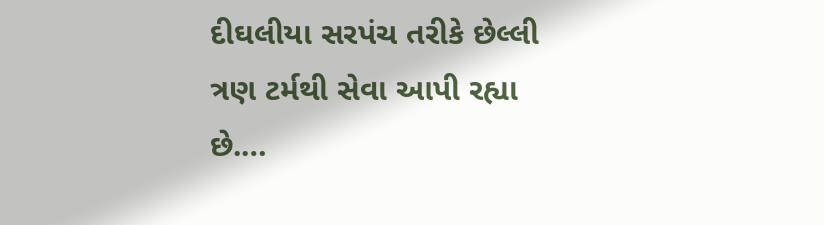દીઘલીયા સરપંચ તરીકે છેલ્લી ત્રણ ટર્મથી સેવા આપી રહ્યા છે.…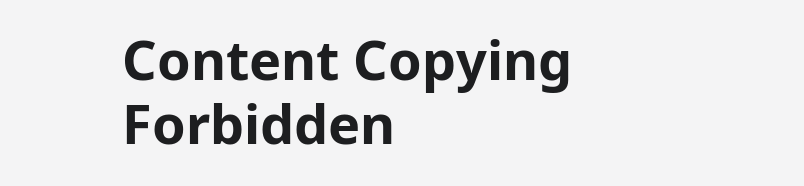Content Copying Forbidden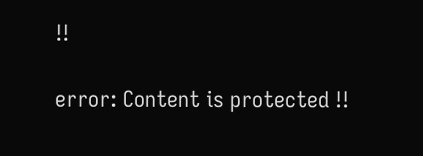!!

error: Content is protected !!